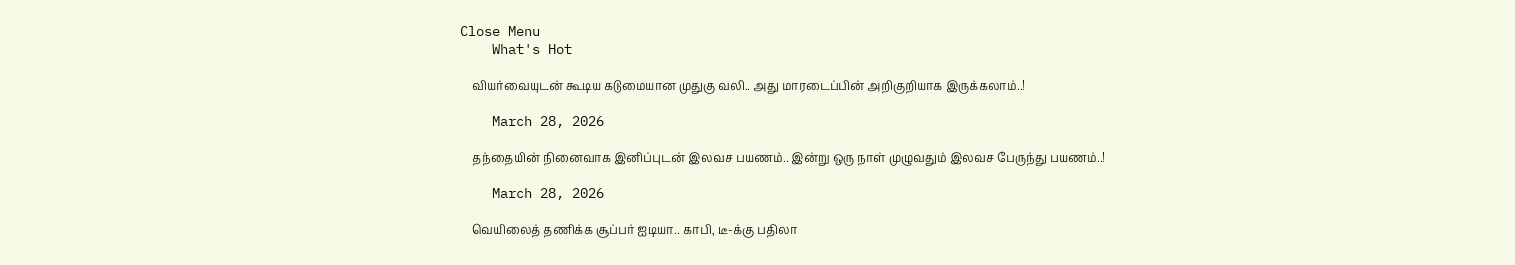Close Menu
    What's Hot

    வியர்வையுடன் கூடிய கடுமையான முதுகு வலி.. அது மாரடைப்பின் அறிகுறியாக இருக்கலாம்..!

    March 28, 2026

    தந்தையின் நினைவாக இனிப்புடன் இலவச பயணம்.. இன்று ஒரு நாள் முழுவதும் இலவச பேருந்து பயணம்..!

    March 28, 2026

    வெயிலைத் தணிக்க சூப்பர் ஐடியா.. காபி, டீ-க்கு பதிலா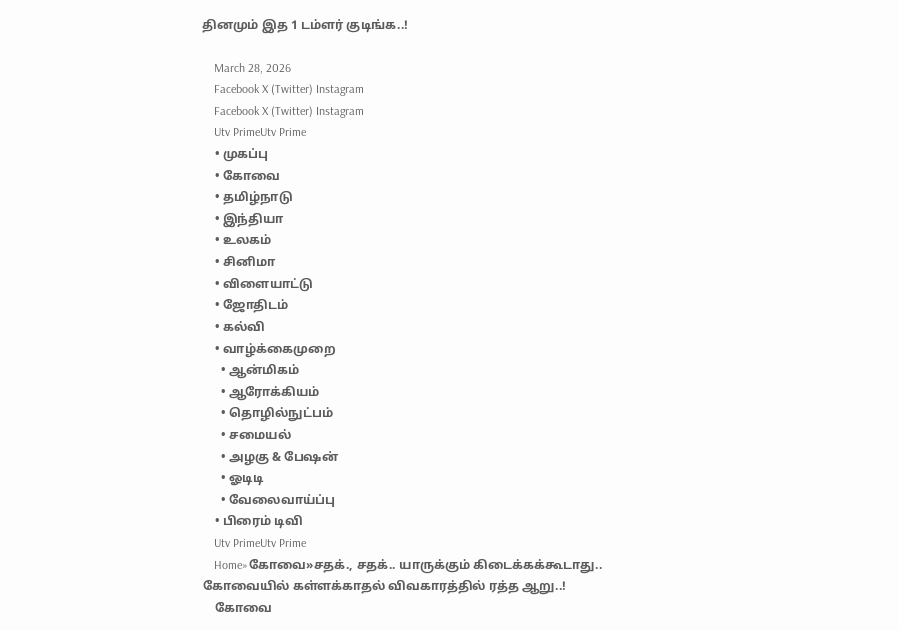தினமும் இத 1 டம்ளர் குடிங்க..!

    March 28, 2026
    Facebook X (Twitter) Instagram
    Facebook X (Twitter) Instagram
    Utv PrimeUtv Prime
    • முகப்பு
    • கோவை
    • தமிழ்நாடு
    • இந்தியா
    • உலகம்
    • சினிமா
    • விளையாட்டு
    • ஜோதிடம்
    • கல்வி
    • வாழ்க்கைமுறை
      • ஆன்மிகம்
      • ஆரோக்கியம்
      • தொழில்நுட்பம்
      • சமையல்
      • அழகு & பேஷன்
      • ஓடிடி
      • வேலைவாய்ப்பு
    • பிரைம் டிவி
    Utv PrimeUtv Prime
    Home»கோவை»சதக்., சதக்.. யாருக்கும் கிடைக்கக்கூடாது.. கோவையில் கள்ளக்காதல் விவகாரத்தில் ரத்த ஆறு..!
    கோவை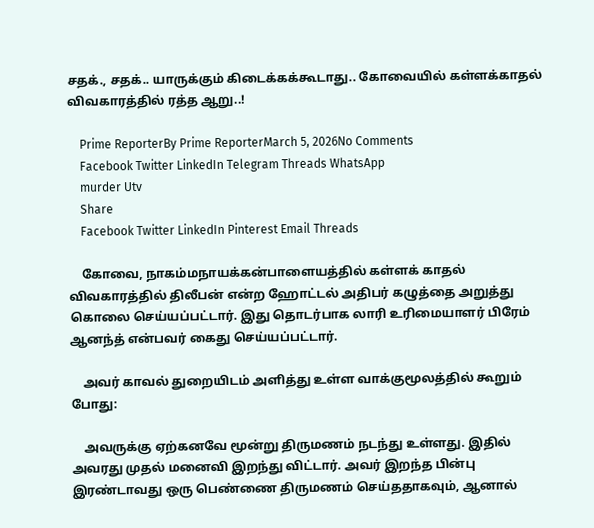சதக்., சதக்.. யாருக்கும் கிடைக்கக்கூடாது.. கோவையில் கள்ளக்காதல் விவகாரத்தில் ரத்த ஆறு..!

    Prime ReporterBy Prime ReporterMarch 5, 2026No Comments
    Facebook Twitter LinkedIn Telegram Threads WhatsApp
    murder Utv
    Share
    Facebook Twitter LinkedIn Pinterest Email Threads

    கோவை, நாகம்மநாயக்கன்பாளையத்தில் கள்ளக் காதல் விவகாரத்தில் திலீபன் என்ற ஹோட்டல் அதிபர் கழுத்தை அறுத்து கொலை செய்யப்பட்டார். இது தொடர்பாக லாரி உரிமையாளர் பிரேம் ஆனந்த் என்பவர் கைது செய்யப்பட்டார்.

    அவர் காவல் துறையிடம் அளித்து உள்ள வாக்குமூலத்தில் கூறும் போது:

    அவருக்கு ஏற்கனவே மூன்று திருமணம் நடந்து உள்ளது. இதில் அவரது முதல் மனைவி இறந்து விட்டார். அவர் இறந்த பின்பு இரண்டாவது ஒரு பெண்ணை திருமணம் செய்ததாகவும், ஆனால்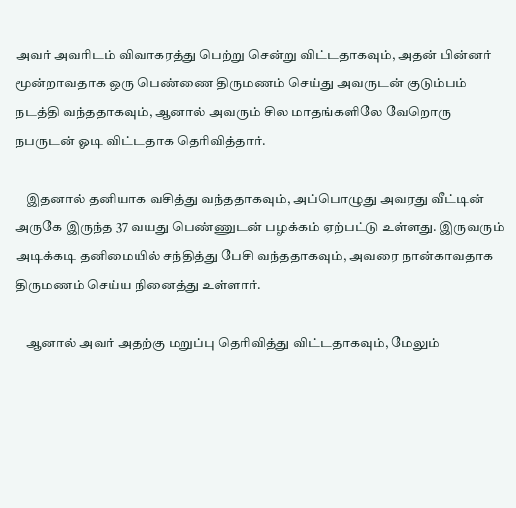அவர் அவரிடம் விவாகரத்து பெற்று சென்று விட்டதாகவும், அதன் பின்னர் மூன்றாவதாக ஒரு பெண்ணை திருமணம் செய்து அவருடன் குடும்பம் நடத்தி வந்ததாகவும், ஆனால் அவரும் சில மாதங்களிலே வேறொரு நபருடன் ஓடி விட்டதாக தெரிவித்தார்.

    இதனால் தனியாக வசித்து வந்ததாகவும், அப்பொழுது அவரது வீட்டின் அருகே இருந்த 37 வயது பெண்ணுடன் பழக்கம் ஏற்பட்டு உள்ளது. இருவரும் அடிக்கடி தனிமையில் சந்தித்து பேசி வந்ததாகவும், அவரை நான்காவதாக திருமணம் செய்ய நினைத்து உள்ளார்.

    ஆனால் அவர் அதற்கு மறுப்பு தெரிவித்து விட்டதாகவும், மேலும்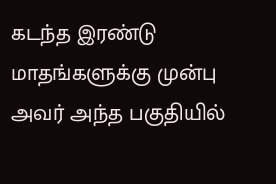கடந்த இரண்டு மாதங்களுக்கு முன்பு அவர் அந்த பகுதியில்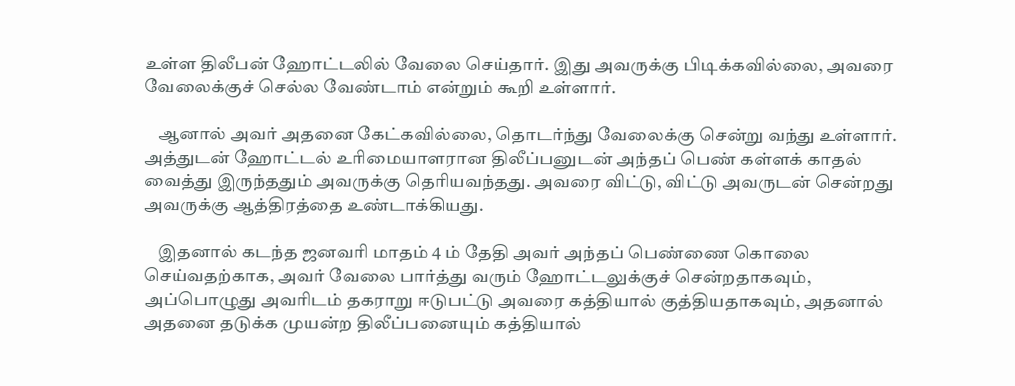உள்ள திலீபன் ஹோட்டலில் வேலை செய்தார். இது அவருக்கு பிடிக்கவில்லை, அவரை வேலைக்குச் செல்ல வேண்டாம் என்றும் கூறி உள்ளார்.

    ஆனால் அவர் அதனை கேட்கவில்லை, தொடர்ந்து வேலைக்கு சென்று வந்து உள்ளார். அத்துடன் ஹோட்டல் உரிமையாளரான திலீப்பனுடன் அந்தப் பெண் கள்ளக் காதல் வைத்து இருந்ததும் அவருக்கு தெரியவந்தது. அவரை விட்டு, விட்டு அவருடன் சென்றது அவருக்கு ஆத்திரத்தை உண்டாக்கியது.

    இதனால் கடந்த ஜனவரி மாதம் 4 ம் தேதி அவர் அந்தப் பெண்ணை கொலை செய்வதற்காக, அவர் வேலை பார்த்து வரும் ஹோட்டலுக்குச் சென்றதாகவும், அப்பொழுது அவரிடம் தகராறு ஈடுபட்டு அவரை கத்தியால் குத்தியதாகவும், அதனால் அதனை தடுக்க முயன்ற திலீப்பனையும் கத்தியால்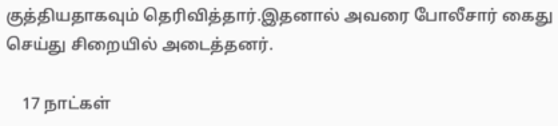குத்தியதாகவும் தெரிவித்தார்.இதனால் அவரை போலீசார் கைது செய்து சிறையில் அடைத்தனர்.

    17 நாட்கள்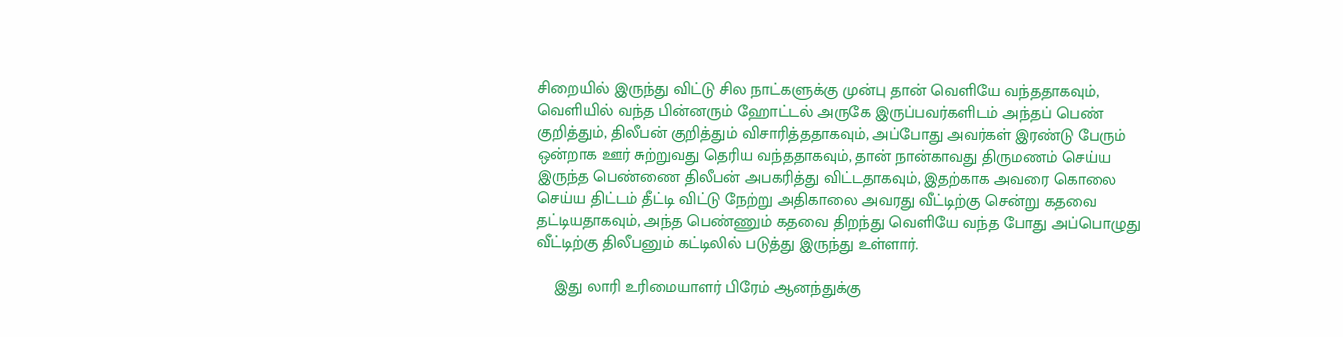சிறையில் இருந்து விட்டு சில நாட்களுக்கு முன்பு தான் வெளியே வந்ததாகவும், வெளியில் வந்த பின்னரும் ஹோட்டல் அருகே இருப்பவர்களிடம் அந்தப் பெண் குறித்தும், திலீபன் குறித்தும் விசாரித்ததாகவும், அப்போது அவர்கள் இரண்டு பேரும் ஒன்றாக ஊர் சுற்றுவது தெரிய வந்ததாகவும், தான் நான்காவது திருமணம் செய்ய இருந்த பெண்ணை திலீபன் அபகரித்து விட்டதாகவும், இதற்காக அவரை கொலை செய்ய திட்டம் தீட்டி விட்டு நேற்று அதிகாலை அவரது வீட்டிற்கு சென்று கதவை தட்டியதாகவும், அந்த பெண்ணும் கதவை திறந்து வெளியே வந்த போது அப்பொழுது வீட்டிற்கு திலீபனும் கட்டிலில் படுத்து இருந்து உள்ளார்.

    இது லாரி உரிமையாளர் பிரேம் ஆனந்துக்கு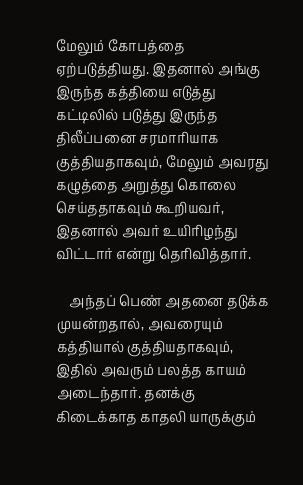மேலும் கோபத்தை ஏற்படுத்தியது. இதனால் அங்கு இருந்த கத்தியை எடுத்து கட்டிலில் படுத்து இருந்த திலீப்பனை சரமாரியாக குத்தியதாகவும், மேலும் அவரது கழுத்தை அறுத்து கொலை செய்ததாகவும் கூறியவர், இதனால் அவர் உயிரிழந்து விட்டார் என்று தெரிவித்தார்.

    அந்தப் பெண் அதனை தடுக்க முயன்றதால், அவரையும் கத்தியால் குத்தியதாகவும், இதில் அவரும் பலத்த காயம் அடைந்தார். தனக்கு கிடைக்காத காதலி யாருக்கும்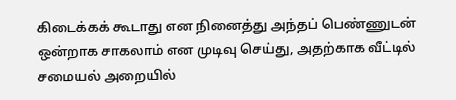கிடைக்கக் கூடாது என நினைத்து அந்தப் பெண்ணுடன் ஒன்றாக சாகலாம் என முடிவு செய்து, அதற்காக வீட்டில் சமையல் அறையில்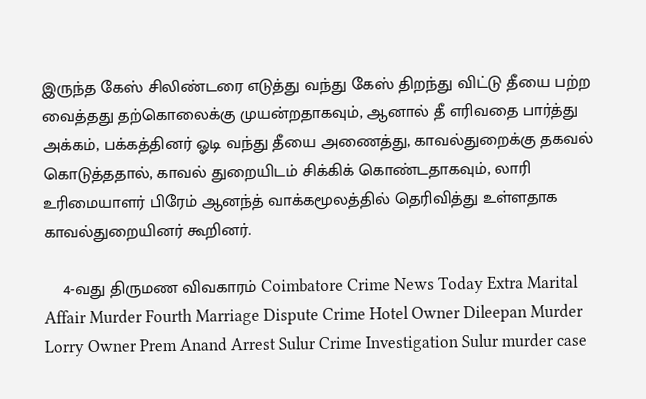இருந்த கேஸ் சிலிண்டரை எடுத்து வந்து கேஸ் திறந்து விட்டு தீயை பற்ற வைத்தது தற்கொலைக்கு முயன்றதாகவும், ஆனால் தீ எரிவதை பார்த்து அக்கம், பக்கத்தினர் ஓடி வந்து தீயை அணைத்து, காவல்துறைக்கு தகவல் கொடுத்ததால், காவல் துறையிடம் சிக்கிக் கொண்டதாகவும், லாரி உரிமையாளர் பிரேம் ஆனந்த் வாக்கமூலத்தில் தெரிவித்து உள்ளதாக காவல்துறையினர் கூறினர்.

    4-வது திருமண விவகாரம் Coimbatore Crime News Today Extra Marital Affair Murder Fourth Marriage Dispute Crime Hotel Owner Dileepan Murder Lorry Owner Prem Anand Arrest Sulur Crime Investigation Sulur murder case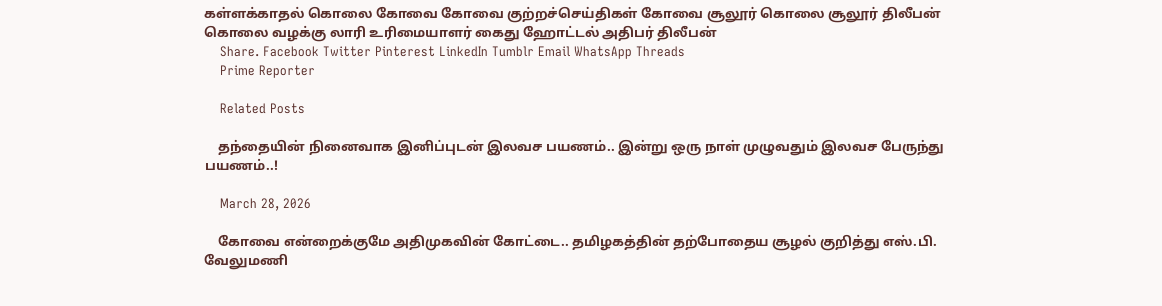கள்ளக்காதல் கொலை கோவை கோவை குற்றச்செய்திகள் கோவை சூலூர் கொலை சூலூர் திலீபன் கொலை வழக்கு லாரி உரிமையாளர் கைது ஹோட்டல் அதிபர் திலீபன்
    Share. Facebook Twitter Pinterest LinkedIn Tumblr Email WhatsApp Threads
    Prime Reporter

    Related Posts

    தந்தையின் நினைவாக இனிப்புடன் இலவச பயணம்.. இன்று ஒரு நாள் முழுவதும் இலவச பேருந்து பயணம்..!

    March 28, 2026

    கோவை என்றைக்குமே அதிமுகவின் கோட்டை.. தமிழகத்தின் தற்போதைய சூழல் குறித்து எஸ்.பி. வேலுமணி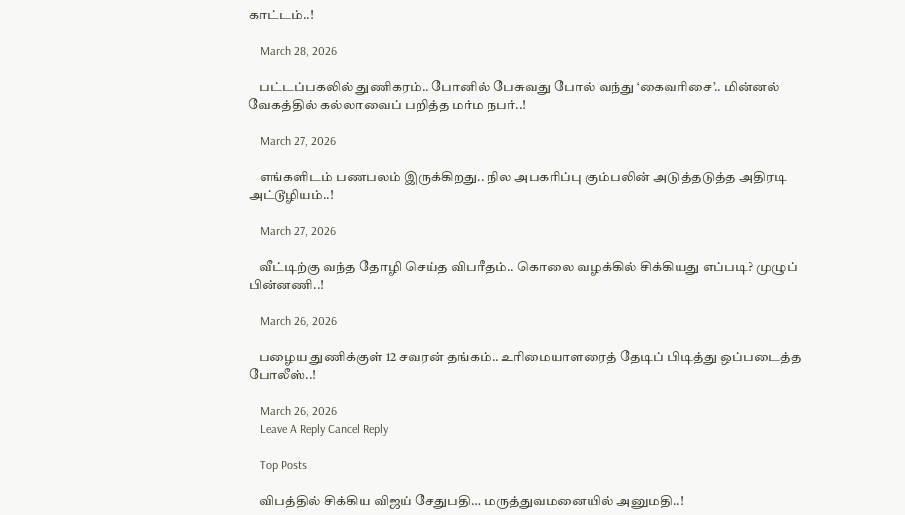காட்டம்..!

    March 28, 2026

    பட்டப்பகலில் துணிகரம்.. போனில் பேசுவது போல் வந்து ‘கைவரிசை’.. மின்னல் வேகத்தில் கல்லாவைப் பறித்த மர்ம நபர்..!

    March 27, 2026

    எங்களிடம் பணபலம் இருக்கிறது.. நில அபகரிப்பு கும்பலின் அடுத்தடுத்த அதிரடி அட்டூழியம்..!

    March 27, 2026

    வீட்டிற்கு வந்த தோழி செய்த விபரீதம்.. கொலை வழக்கில் சிக்கியது எப்படி? முழுப் பின்னணி..!

    March 26, 2026

    பழைய துணிக்குள் 12 சவரன் தங்கம்.. உரிமையாளரைத் தேடிப் பிடித்து ஒப்படைத்த போலீஸ்..!

    March 26, 2026
    Leave A Reply Cancel Reply

    Top Posts

    விபத்தில் சிக்கிய விஜய் சேதுபதி… மருத்துவமனையில் அனுமதி..!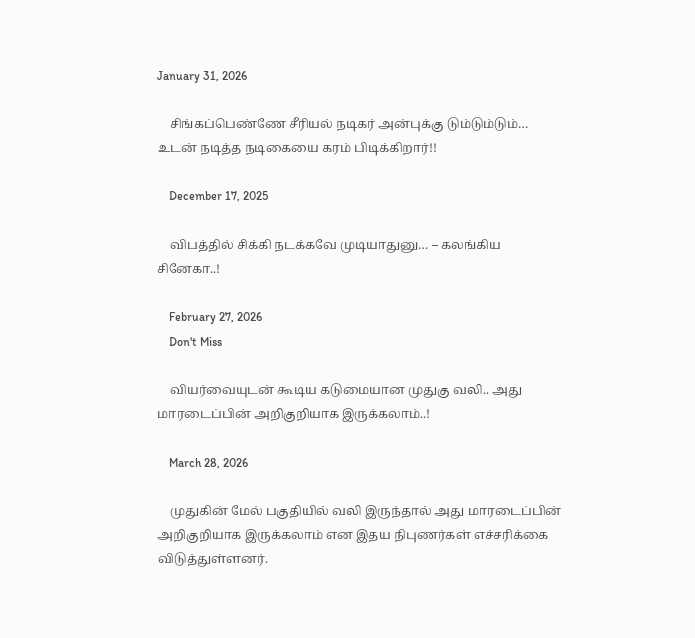January 31, 2026

    சிங்கப்பெண்ணே சீரியல் நடிகர் அன்புக்கு டும்டும்டும்… உடன் நடித்த நடிகையை கரம் பிடிக்கிறார்!!

    December 17, 2025

    விபத்தில் சிக்கி நடக்கவே முடியாதுனு… – கலங்கிய சினேகா..!

    February 27, 2026
    Don't Miss

    வியர்வையுடன் கூடிய கடுமையான முதுகு வலி.. அது மாரடைப்பின் அறிகுறியாக இருக்கலாம்..!

    March 28, 2026

    முதுகின் மேல் பகுதியில் வலி இருந்தால் அது மாரடைப்பின் அறிகுறியாக இருக்கலாம் என இதய நிபுணர்கள் எச்சரிக்கை விடுத்துள்ளனர்.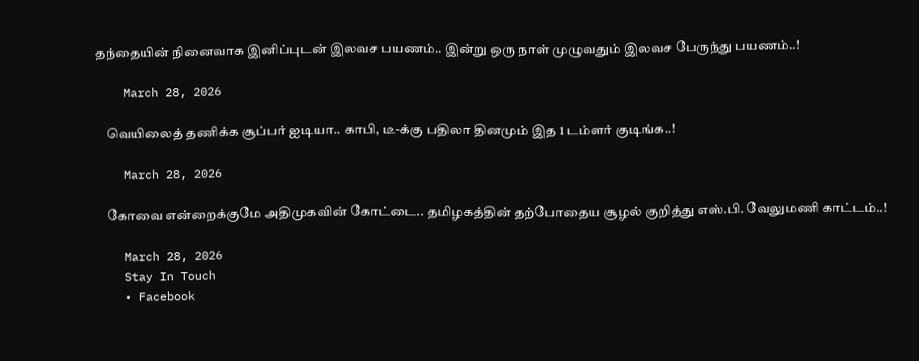தந்தையின் நினைவாக இனிப்புடன் இலவச பயணம்.. இன்று ஒரு நாள் முழுவதும் இலவச பேருந்து பயணம்..!

    March 28, 2026

    வெயிலைத் தணிக்க சூப்பர் ஐடியா.. காபி, டீ-க்கு பதிலா தினமும் இத 1 டம்ளர் குடிங்க..!

    March 28, 2026

    கோவை என்றைக்குமே அதிமுகவின் கோட்டை.. தமிழகத்தின் தற்போதைய சூழல் குறித்து எஸ்.பி. வேலுமணி காட்டம்..!

    March 28, 2026
    Stay In Touch
    • Facebook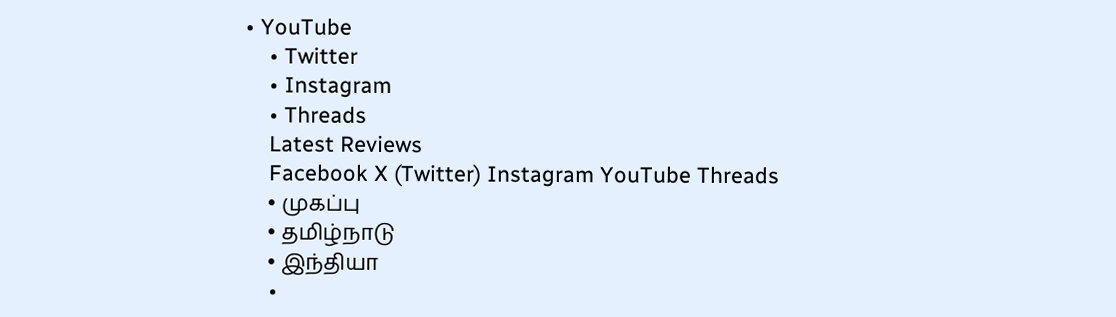• YouTube
    • Twitter
    • Instagram
    • Threads
    Latest Reviews
    Facebook X (Twitter) Instagram YouTube Threads
    • முகப்பு
    • தமிழ்நாடு
    • இந்தியா
    •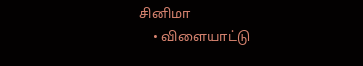சினிமா
    • விளையாட்டு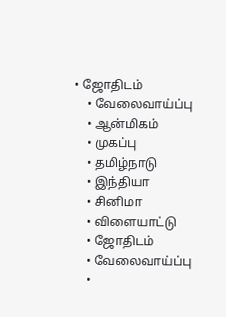• ஜோதிடம்
    • வேலைவாய்ப்பு
    • ஆன்மிகம்
    • முகப்பு
    • தமிழ்நாடு
    • இந்தியா
    • சினிமா
    • விளையாட்டு
    • ஜோதிடம்
    • வேலைவாய்ப்பு
    •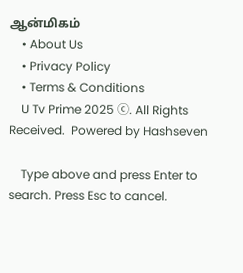ஆன்மிகம்
    • About Us
    • Privacy Policy
    • Terms & Conditions
    U Tv Prime 2025 ⓒ. All Rights Received.  Powered by Hashseven

    Type above and press Enter to search. Press Esc to cancel.